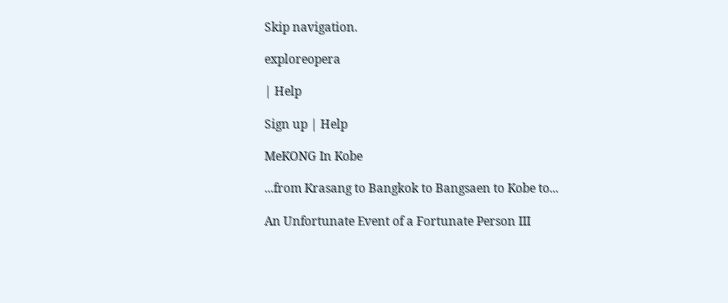Skip navigation.

exploreopera

| Help

Sign up | Help

MeKONG In Kobe

...from Krasang to Bangkok to Bangsaen to Kobe to...

An Unfortunate Event of a Fortunate Person III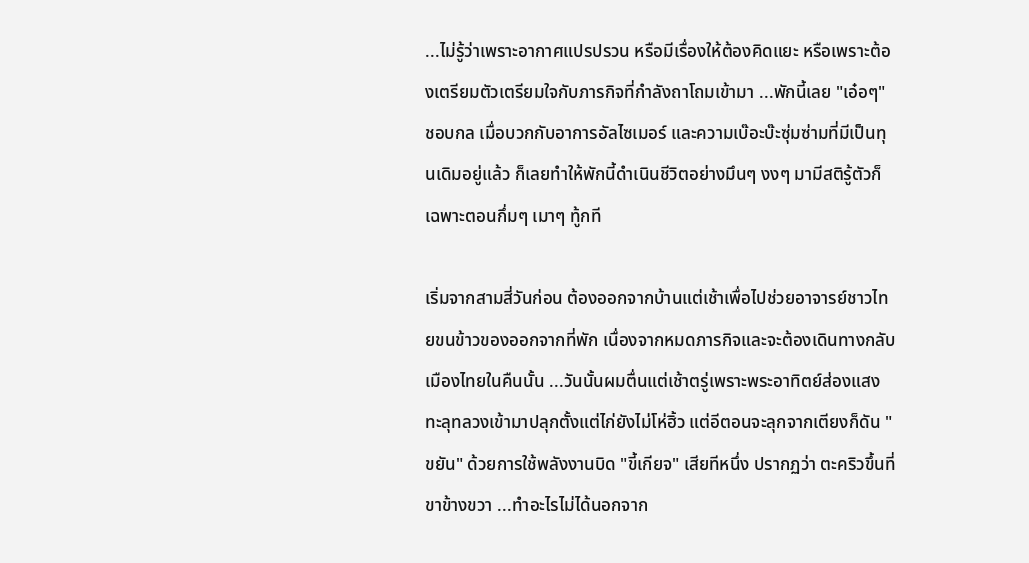...ไม่รู้ว่าเพราะอากาศแปรปรวน หรือมีเรื่องให้ต้องคิดแยะ หรือเพราะต้องเตรียมตัวเตรียมใจกับภารกิจที่กำลังถาโถมเข้ามา ...พักนี้เลย "เอ๋อๆ" ชอบกล เมื่อบวกกับอาการอัลไซเมอร์ และความเบ๊อะบ๊ะซุ่มซ่ามที่มีเป็นทุนเดิมอยู่แล้ว ก็เลยทำให้พักนี้ดำเนินชีวิตอย่างมึนๆ งงๆ มามีสติรู้ตัวก็เฉพาะตอนกึ่มๆ เมาๆ ทู้กที

เริ่มจากสามสี่วันก่อน ต้องออกจากบ้านแต่เช้าเพื่อไปช่วยอาจารย์ชาวไทยขนข้าวของออกจากที่พัก เนื่องจากหมดภารกิจและจะต้องเดินทางกลับเมืองไทยในคืนนั้น ...วันนั้นผมตื่นแต่เช้าตรู่เพราะพระอาทิตย์ส่องแสงทะลุทลวงเข้ามาปลุกตั้งแต่ไก่ยังไม่โห่ฮิ้ว แต่อีตอนจะลุกจากเตียงก็ดัน "ขยัน" ด้วยการใช้พลังงานบิด "ขี้เกียจ" เสียทีหนึ่ง ปรากฏว่า ตะคริวขึ้นที่ขาข้างขวา ...ทำอะไรไม่ได้นอกจาก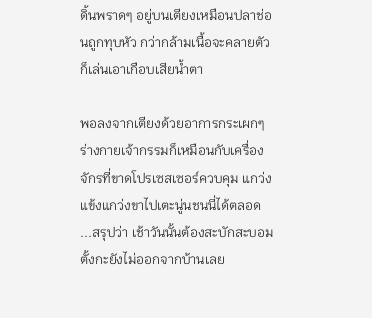ดิ้นพราดๆ อยู่บนเตียงเหมือนปลาช่อนถูกทุบหัว กว่ากล้ามเนื้อจะคลายตัวก็เล่นเอาเกือบเสียน้ำตา

พอลงจากเตียงด้วยอาการกระเผกๆ ร่างกายเจ้ากรรมก็เหมือนกับเครื่องจักรที่ขาดโปรเซสเซอร์ควบคุม แกว่งแข้งแกว่งขาไปเตะนู่นชนนี่ได้ตลอด ...สรุปว่า เช้าวันนั้นต้องสะบักสะบอมตั้งกะยังไม่ออกจากบ้านเลย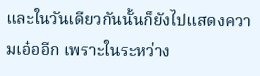และในวันเดียวกันนั้นก็ยังไปแสดงความเอ๋ออีก เพราะในระหว่าง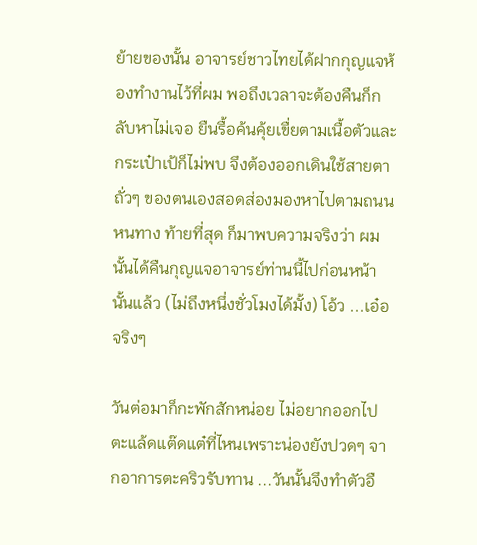ย้ายของนั้น อาจารย์ชาวไทยได้ฝากกุญแจห้องทำงานไว้ที่ผม พอถึงเวลาจะต้องคืนก็กลับหาไม่เจอ ยืนรื้อค้นคุ้ยเขื่ยตามเนื้อตัวและกระเป๋าเป้ก็ไม่พบ จึงต้องออกเดินใช้สายตาถั่วๆ ของตนเองสอดส่องมองหาไปตามถนนหนทาง ท้ายที่สุด ก็มาพบความจริงว่า ผมนั้นได้คืนกุญแจอาจารย์ท่านนี้ไปก่อนหน้านั้นแล้ว (ไม่ถึงหนึ่งชั่วโมงได้มั้ง) โอ้ว ...เอ๋อ จริงๆ

วันต่อมาก็กะพักสักหน่อย ไม่อยากออกไปตะแล้ดแต๊ดแต๋ที่ไหนเพราะน่องยังปวดๆ จากอาการตะคริวรับทาน ...วันนั้นจึงทำตัวอื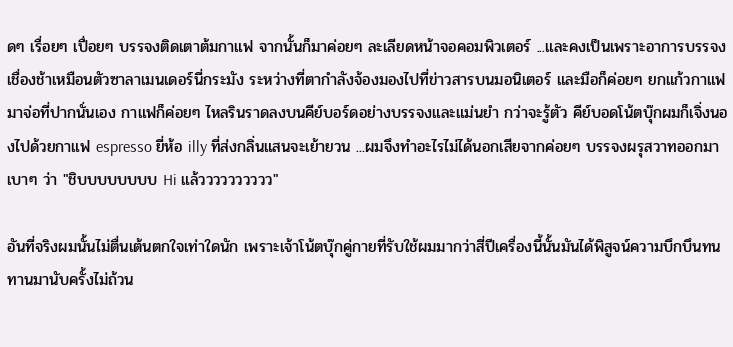ดๆ เรื่อยๆ เปื่อยๆ บรรจงติดเตาต้มกาแฟ จากนั้นก็มาค่อยๆ ละเลียดหน้าจอคอมพิวเตอร์ ...และคงเป็นเพราะอาการบรรจงเชื่องช้าเหมือนตัวซาลาเมนเดอร์นี่กระมัง ระหว่างที่ตากำลังจ้องมองไปที่ข่าวสารบนมอนิเตอร์ และมือก็ค่อยๆ ยกแก้วกาแฟมาจ่อที่ปากนั่นเอง กาแฟก็ค่อยๆ ไหลรินราดลงบนคีย์บอร์ดอย่างบรรจงและแม่นยำ กว่าจะรู้ตัว คีย์บอดโน้ตบุ๊กผมก็เจิ่งนองไปด้วยกาแฟ espresso ยี่ห้อ illy ที่ส่งกลิ่นแสนจะเย้ายวน ...ผมจึงทำอะไรไม่ได้นอกเสียจากค่อยๆ บรรจงผรุสวาทออกมาเบาๆ ว่า "ชิบบบบบบบบ Hi แล้วววววววววว"

อันที่จริงผมนั้นไม่ตื่นเต้นตกใจเท่าใดนัก เพราะเจ้าโน้ตบุ๊กคู่กายที่รับใช้ผมมากว่าสี่ปีเครื่องนี้นั้นมันได้พิสูจน์ความบึกบึนทนทานมานับครั้งไม่ถ้วน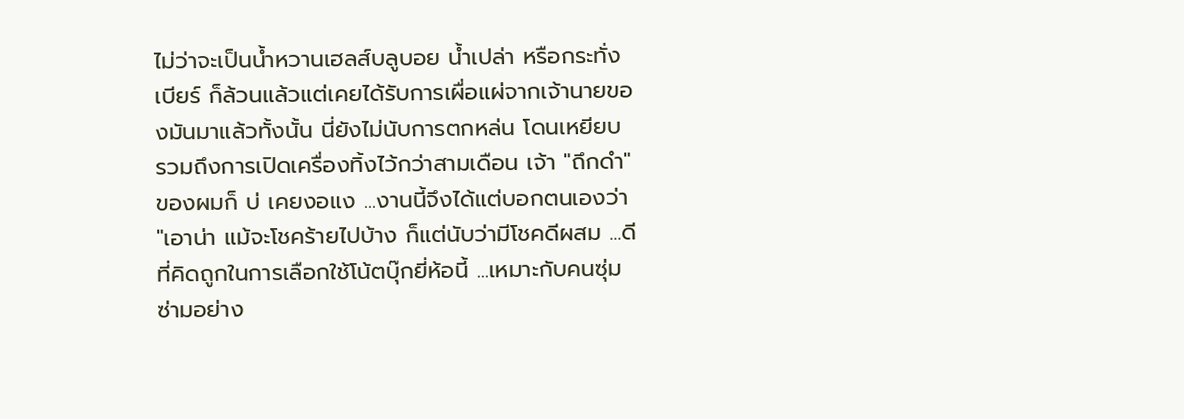ไม่ว่าจะเป็นน้ำหวานเฮลส์บลูบอย น้ำเปล่า หรือกระทั่งเบียร์ ก็ล้วนแล้วแต่เคยได้รับการเผื่อแผ่จากเจ้านายของมันมาแล้วทั้งนั้น นี่ยังไม่นับการตกหล่น โดนเหยียบ รวมถึงการเปิดเครื่องทิ้งไว้กว่าสามเดือน เจ้า "ถึกดำ" ของผมก็ บ่ เคยงอแง ...งานนี้จึงได้แต่บอกตนเองว่า "เอาน่า แม้จะโชคร้ายไปบ้าง ก็แต่นับว่ามีโชคดีผสม ...ดีที่คิดถูกในการเลือกใช้โน้ตบุ๊กยี่ห้อนี้ ...เหมาะกับคนซุ่มซ่ามอย่าง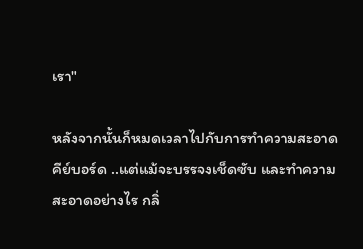เรา"

หลังจากนั้นก็หมดเวลาไปกับการทำความสะอาดคีย์บอร์ด ..แต่แม้จะบรรจงเช็ดซับ และทำความสะอาดอย่างไร กลิ่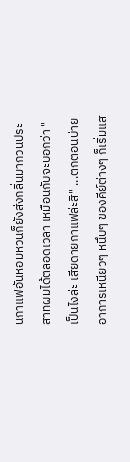นกาแฟอันหอมหวนก็ยังส่งกลิ่นมากวนประสาทผมได้ตลอดเวลา เหมือนกับจะบอกว่า "เป็นไงล่ะ เสียดายกาแฟล่ะสิ" ...ตกตอนบ่ายอาการเหนียวๆ หนึบๆ ของคีย์ต่างๆ ก็เริ่มแส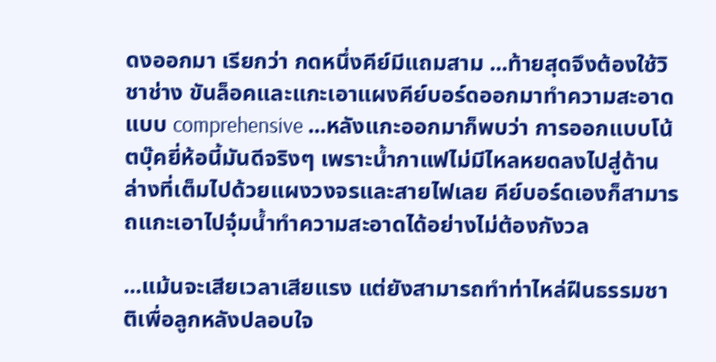ดงออกมา เรียกว่า กดหนึ่งคีย์มีแถมสาม ...ท้ายสุดจึงต้องใช้วิชาช่าง ขันล็อคและแกะเอาแผงคีย์บอร์ดออกมาทำความสะอาดแบบ comprehensive ...หลังแกะออกมาก็พบว่า การออกแบบโน้ตบุ๊คยี่ห้อนี้มันดีจริงๆ เพราะน้ำกาแฟไม่มีไหลหยดลงไปสู่ด้านล่างที่เต็มไปด้วยแผงวงจรและสายไฟเลย คีย์บอร์ดเองก็สามารถแกะเอาไปจุ๋มน้ำทำความสะอาดได้อย่างไม่ต้องกังวล

...แม้นจะเสียเวลาเสียแรง แต่ยังสามารถทำท่าไหล่ฝืนธรรมชาติเพื่อลูกหลังปลอบใจ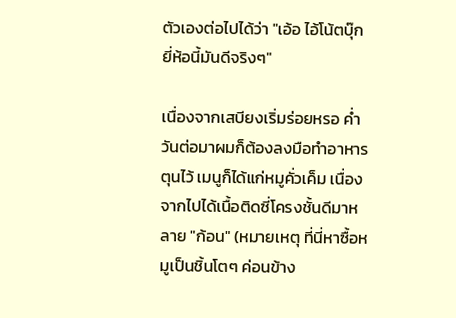ตัวเองต่อไปได้ว่า "เอ้อ ไอ้โน้ตบุ๊กยี่ห้อนี้มันดีจริงๆ"

เนื่องจากเสบียงเริ่มร่อยหรอ ค่ำวันต่อมาผมก็ต้องลงมือทำอาหารตุนไว้ เมนูก็ได้แก่หมูคั่วเค็ม เนื่องจากไปได้เนื้อติดซี่โครงชั้นดีมาหลาย "ก้อน" (หมายเหตุ ที่นี่หาซื้อหมูเป็นชิ้นโตๆ ค่อนข้าง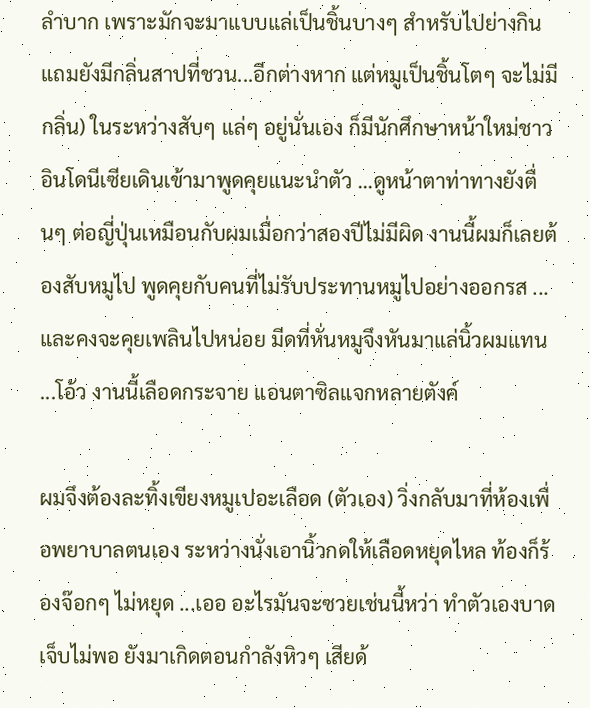ลำบาก เพราะมักจะมาแบบแล่เป็นชิ้นบางๆ สำหรับไปย่างกิน แถมยังมีกลิ่นสาปที่ชวน...อีกต่างหาก แต่หมูเป็นชิ้นโตๆ จะไม่มีกลิ่น) ในระหว่างสับๆ แล่ๆ อยู่นั่นเอง ก็มีนักศึกษาหน้าใหม่ชาวอินโดนีเซียเดินเข้ามาพูดคุยแนะนำตัว ...ดูหน้าตาท่าทางยังตื่นๆ ต่อญี่ปุ่นเหมือนกับผมเมื่อกว่าสองปีไม่มีผิด งานนี้ผมก็เลยต้องสับหมูไป พูดคุยกับคนที่ไม่รับประทานหมูไปอย่างออกรส ...และคงจะคุยเพลินไปหน่อย มีดที่หั่นหมูจึงหันมาแล่นิ้วผมแทน ...โอ้ว งานนี้เลือดกระจาย แอนตาซิลแจกหลายตังค์

ผมจึงต้องละทิ้งเขียงหมูเปอะเลือด (ตัวเอง) วิ่งกลับมาที่ห้องเพื่อพยาบาลตนเอง ระหว่างนั่งเอานิ้วกดให้เลือดหยุดไหล ท้องก็ร้องจ๊อกๆ ไม่หยุด ...เออ อะไรมันจะซวยเช่นนี้หว่า ทำตัวเองบาดเจ็บไม่พอ ยังมาเกิดตอนกำลังหิวๆ เสียด้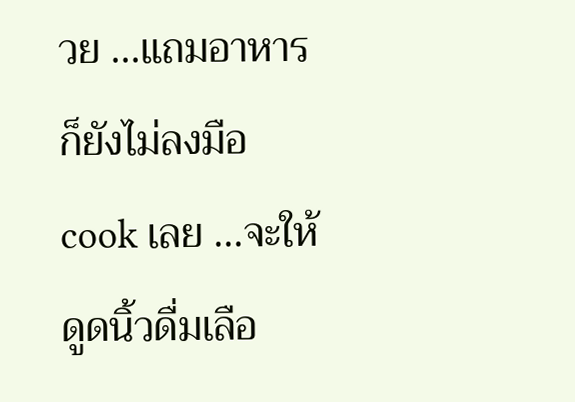วย ...แถมอาหารก็ยังไม่ลงมือ cook เลย ...จะให้ดูดนิ้วดื่มเลือ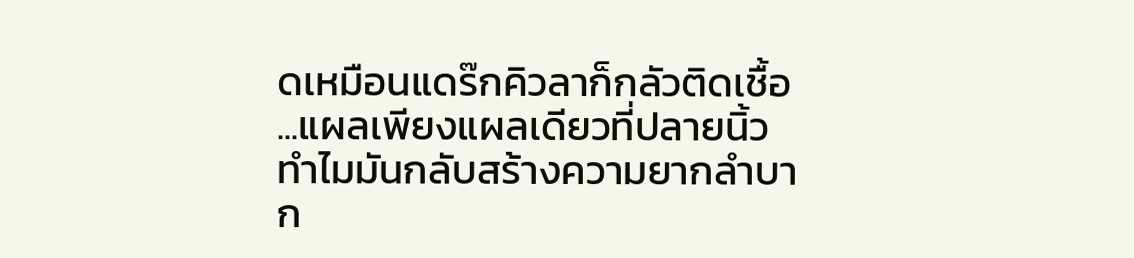ดเหมือนแดร๊กคิวลาก็กลัวติดเชื้อ ...แผลเพียงแผลเดียวที่ปลายนิ้ว ทำไมมันกลับสร้างความยากลำบาก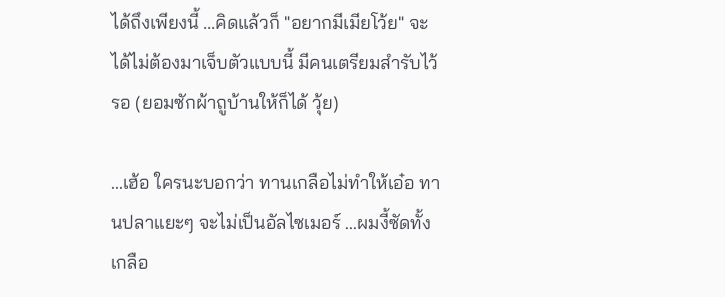ได้ถึงเพียงนี้ ...คิดแล้วก็ "อยากมีเมียโว้ย" จะได้ไม่ต้องมาเจ็บตัวแบบนี้ มีคนเตรียมสำรับไว้รอ (ยอมซักผ้าถูบ้านให้ก็ได้ วุ้ย)

...เฮ้อ ใครนะบอกว่า ทานเกลือไม่ทำให้เอ๋อ ทานปลาแยะๆ จะไม่เป็นอัลไซเมอร์ ...ผมงี้ซัดทั้งเกลือ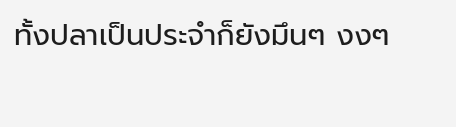ทั้งปลาเป็นประจำก็ยังมึนๆ งงๆ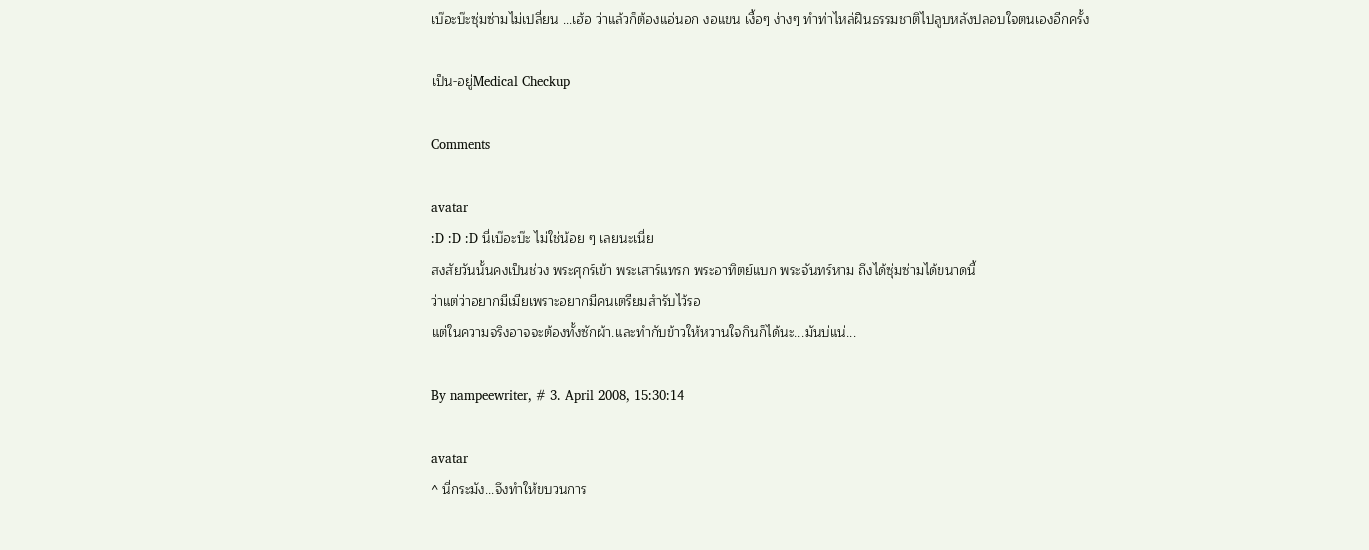เบ๊อะบ๊ะซุ่มซ่ามไม่เปลี่ยน ...เฮ้อ ว่าแล้วก็ต้องแอ่นอก งอแขน เงื้อๆ ง่างๆ ทำท่าไหล่ฝืนธรรมชาติไปลูบหลังปลอบใจตนเองอีกครั้ง

เป็น-อยู่Medical Checkup

Comments

avatar
:D :D :D นี่เบ๊อะบ๊ะ ไม่ใช่น้อย ๆ เลยนะเนี่ย
สงสัยวันนั้นคงเป็นช่วง พระศุกร์เข้า พระเสาร์แทรก พระอาทิตย์แบก พระจันทร์หาม ถึงได้ซุ่มซ่ามได้ขนาดนี้
ว่าแต่ว่าอยากมีเมียเพราะอยากมีคนเตรียมสำรับไว้รอ
แต่ในความจริงอาจจะต้องทั้งซักผ้า.และทำกับข้าวให้หวานใจกินก็ได้นะ...มันบ่แน่...

By nampeewriter, # 3. April 2008, 15:30:14

avatar
^ นี่กระมัง...จึงทำให้ขบวนการ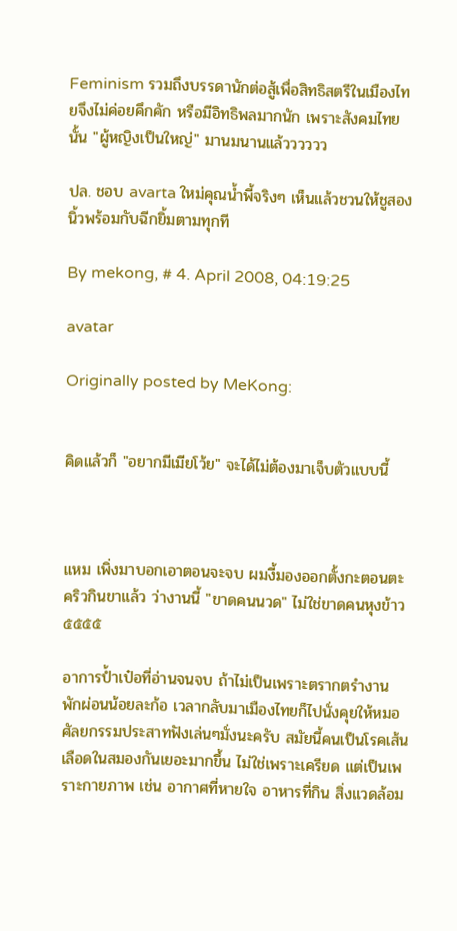Feminism รวมถึงบรรดานักต่อสู้เพื่อสิทธิสตรีในเมืองไทยจึงไม่ค่อยคึกคัก หรือมีอิทธิพลมากนัก เพราะสังคมไทยนั้น "ผู้หญิงเป็นใหญ่" มานมนานแล้วววววว

ปล. ชอบ avarta ใหม่คุณน้ำพี้จริงๆ เห็นแล้วชวนให้ชูสองนิ้วพร้อมกับฉีกยิ้มตามทุกที

By mekong, # 4. April 2008, 04:19:25

avatar

Originally posted by MeKong:


คิดแล้วก็ "อยากมีเมียโว้ย" จะได้ไม่ต้องมาเจ็บตัวแบบนี้



แหม เพิ่งมาบอกเอาตอนจะจบ ผมงี้มองออกตั้งกะตอนตะคริวกินขาแล้ว ว่างานนี้ "ขาดคนนวด" ไม่ใช่ขาดคนหุงข้าว ๕๕๕๕

อาการป้ำเป๋อที่อ่านจนจบ ถ้าไม่เป็นเพราะตรากตรำงาน พักผ่อนน้อยละก้อ เวลากลับมาเมืองไทยก็ไปนั่งคุยให้หมอศัลยกรรมประสาทฟังเล่นๆมั่งนะครับ สมัยนี้คนเป็นโรคเส้นเลือดในสมองกันเยอะมากขึ้น ไม่ใช่เพราะเครียด แต่เป็นเพราะกายภาพ เช่น อากาศที่หายใจ อาหารที่กิน สิ่งแวดล้อม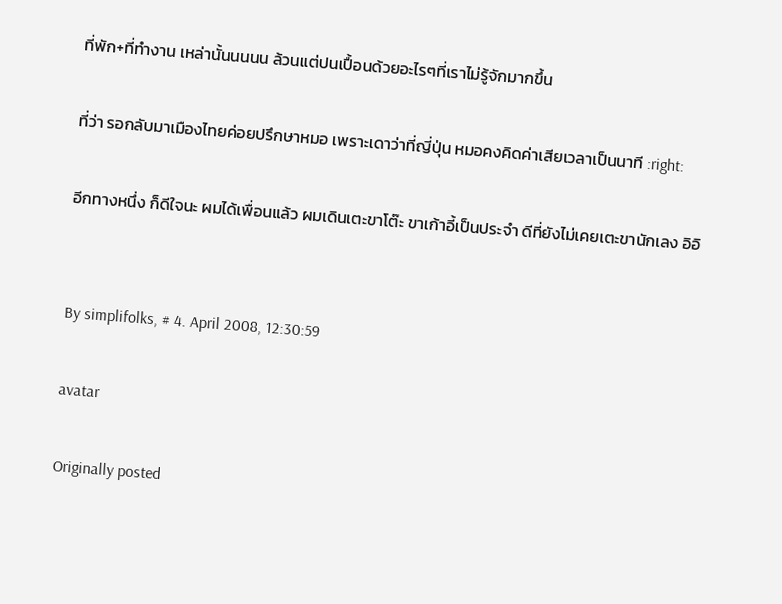ที่พัก+ที่ทำงาน เหล่านั้นนนนน ล้วนแต่ปนเปื้อนด้วยอะไรๆที่เราไม่รู้จักมากขึ้น

ที่ว่า รอกลับมาเมืองไทยค่อยปรึกษาหมอ เพราะเดาว่าที่ญี่ปุ่น หมอคงคิดค่าเสียเวลาเป็นนาที :right:

อีกทางหนึ่ง ก็ดีใจนะ ผมได้เพื่อนแล้ว ผมเดินเตะขาโต๊ะ ขาเก้าอี้เป็นประจำ ดีที่ยังไม่เคยเตะขานักเลง อิอิ


By simplifolks, # 4. April 2008, 12:30:59

avatar

Originally posted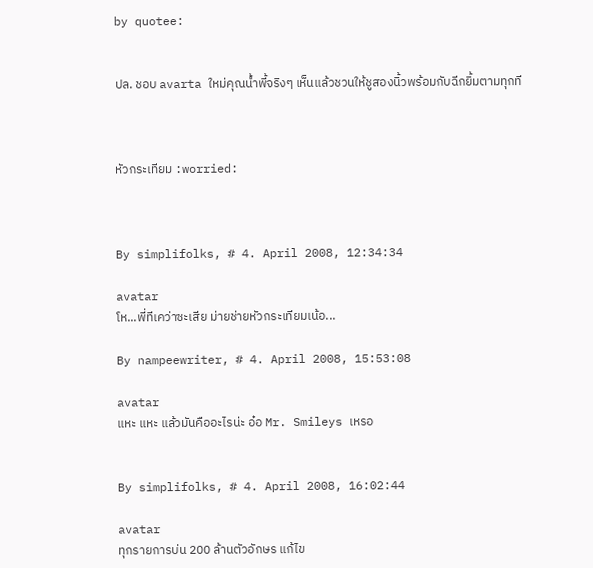by quotee:


ปล. ชอบ avarta ใหม่คุณน้ำพี้จริงๆ เห็นแล้วชวนให้ชูสองนิ้วพร้อมกับฉีกยิ้มตามทุกที



หัวกระเทียม :worried:



By simplifolks, # 4. April 2008, 12:34:34

avatar
โห...พี่ทีเคว่าซะเสีย ม่ายช่ายหัวกระเทียมเน้อ...

By nampeewriter, # 4. April 2008, 15:53:08

avatar
แหะ แหะ แล้วมันคืออะไรน่ะ อ๋อ Mr. Smileys เหรอ


By simplifolks, # 4. April 2008, 16:02:44

avatar
ทุกรายการบ่น 200 ล้านตัวอักษร แก้ไข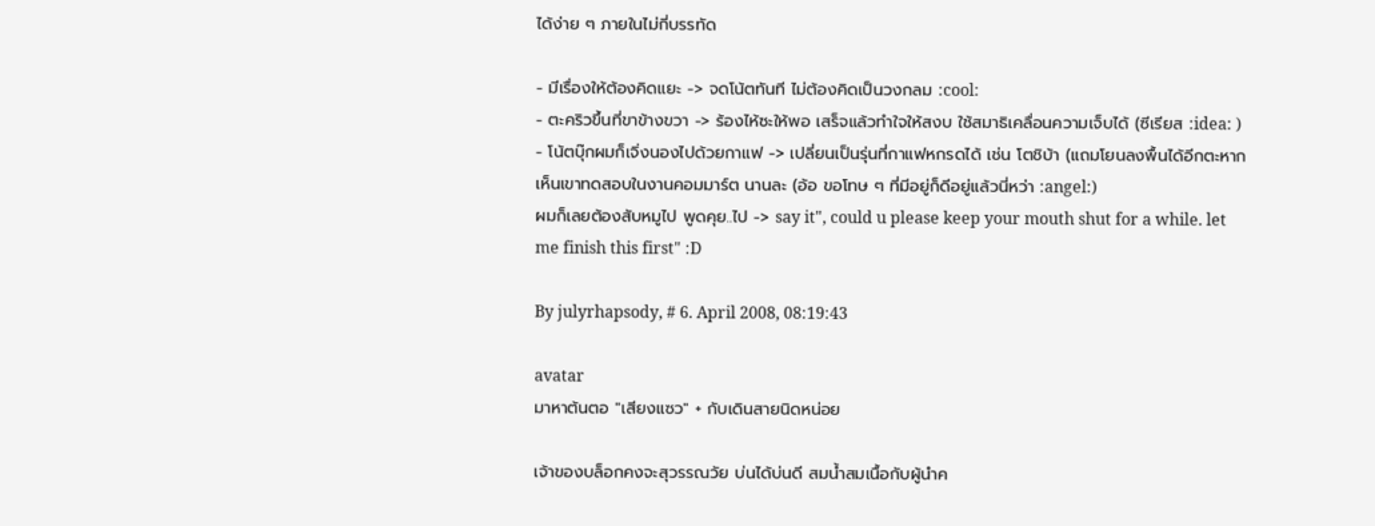ได้ง่าย ๆ ภายในไม่กี่บรรทัด

- มีเรื่องให้ต้องคิดแยะ -> จดโน้ตทันที ไม่ต้องคิดเป็นวงกลม :cool:
- ตะคริวขึ้นที่ขาข้างขวา -> ร้องไห้ซะให้พอ เสร็จแล้วทำใจให้สงบ ใช้สมาธิเคลื่อนความเจ็บได้ (ซีเรียส :idea: )
- โน้ตบุ๊กผมก็เจิ่งนองไปด้วยกาแฟ -> เปลี่ยนเป็นรุ่นที่กาแฟหกรดได้ เช่น โตชิบ้า (แถมโยนลงพื้นได้อีกตะหาก เห็นเขาทดสอบในงานคอมมาร์ต นานละ (อ้อ ขอโทษ ๆ ที่มีอยู่ก็ดีอยู่แล้วนี่หว่า :angel:)
ผมก็เลยต้องสับหมูไป พูดคุย..ไป -> say it", could u please keep your mouth shut for a while. let me finish this first" :D

By julyrhapsody, # 6. April 2008, 08:19:43

avatar
มาหาต้นตอ "เสียงแซว" + กับเดินสายนิดหน่อย

เจ้าของบล็อกคงจะสุวรรณวัย บ่นได้บ่นดี สมน้ำสมเนื้อกับผู้นำค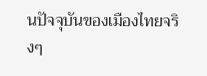นปัจจุบันของเมืองไทยจริงๆ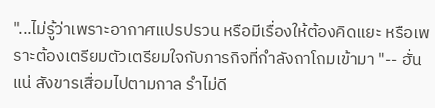"...ไม่รู้ว่าเพราะอากาศแปรปรวน หรือมีเรื่องให้ต้องคิดแยะ หรือเพราะต้องเตรียมตัวเตรียมใจกับภารกิจที่กำลังถาโถมเข้ามา "-- ฮั่นแน่ สังขารเสื่อมไปตามกาล รำไม่ดี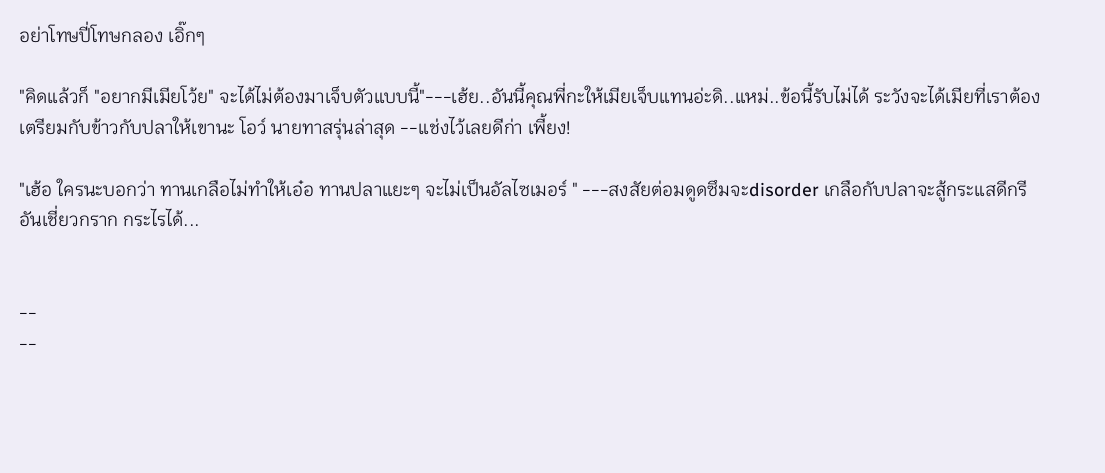อย่าโทษปี่โทษกลอง เอิ๊กๆ

"คิดแล้วก็ "อยากมีเมียโว้ย" จะได้ไม่ต้องมาเจ็บตัวแบบนี้"---เฮ้ย..อันนี้คุณพี่กะให้เมียเจ็บแทนอ่ะดิ..แหม่..ข้อนี้รับไม่ได้ ระวังจะได้เมียที่เราต้องเตรียมกับข้าวกับปลาให้เขานะ โอว์ นายทาสรุ่นล่าสุด --แช่งไว้เลยดีก่า เพี้ยง!

"เฮ้อ ใครนะบอกว่า ทานเกลือไม่ทำให้เอ๋อ ทานปลาแยะๆ จะไม่เป็นอัลไซเมอร์ " ---สงสัยต่อมดูดซึมจะdisorder เกลือกับปลาจะสู้กระแสดีกรีอันเชี่ยวกราก กระไรได้...


--
--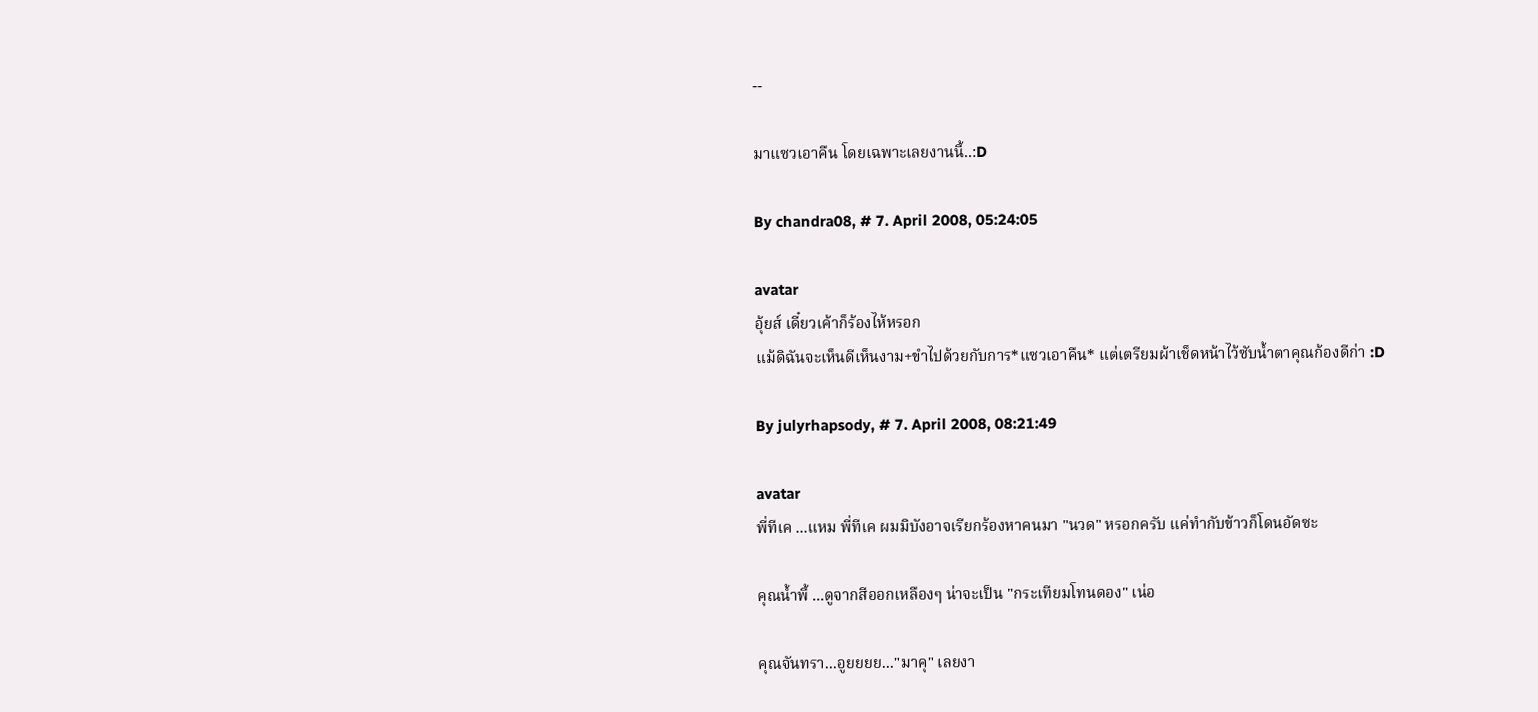--

มาแซวเอาคืน โดยเฉพาะเลยงานนี้..:D

By chandra08, # 7. April 2008, 05:24:05

avatar
อุ้ยส์ เดี๋ยวเค้าก็ร้องไห้หรอก
แม้ดิฉันจะเห็นดีเห็นงาม+ขำไปด้วยกับการ*แซวเอาคืน* แต่เตรียมผ้าเช็ดหน้าไว้ซับน้ำตาคุณก้องดีก่า :D

By julyrhapsody, # 7. April 2008, 08:21:49

avatar
พี่ทีเค ...แหม พี่ทีเค ผมมิบังอาจเรียกร้องหาคนมา "นวด" หรอกครับ แค่ทำกับข้าวก็โดนอัดซะ

คุณน้ำพี้ ...ดูจากสีออกเหลืองๆ น่าจะเป็น "กระเทียมโทนดอง" เน่อ

คุณจันทรา...อูยยยย..."มาคุ" เลยงา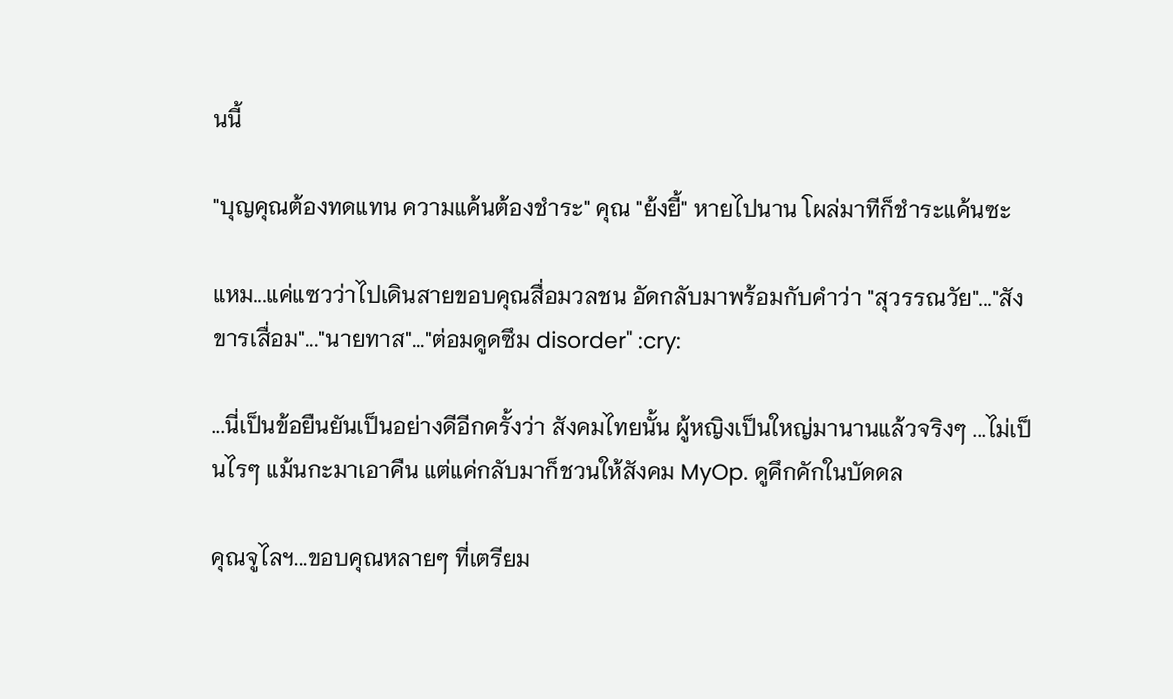นนี้

"บุญคุณต้องทดแทน ความแค้นต้องชำระ" คุณ "ย้งยี้" หายไปนาน โผล่มาทีก็ชำระแค้นซะ

แหม...แค่แซวว่าไปเดินสายขอบคุณสื่อมวลชน อัดกลับมาพร้อมกับคำว่า "สุวรรณวัย"..."สังขารเสื่อม"..."นายทาส"..."ต่อมดูดซึม disorder" :cry:

...นี่เป็นข้อยืนยันเป็นอย่างดีอีกครั้งว่า สังคมไทยนั้น ผู้หญิงเป็นใหญ่มานานแล้วจริงๆ ...ไม่เป็นไรๆ แม้นกะมาเอาคืน แต่แค่กลับมาก็ชวนให้สังคม MyOp. ดูคึกคักในบัดดล

คุณจูไลฯ...ขอบคุณหลายๆ ที่เตรียม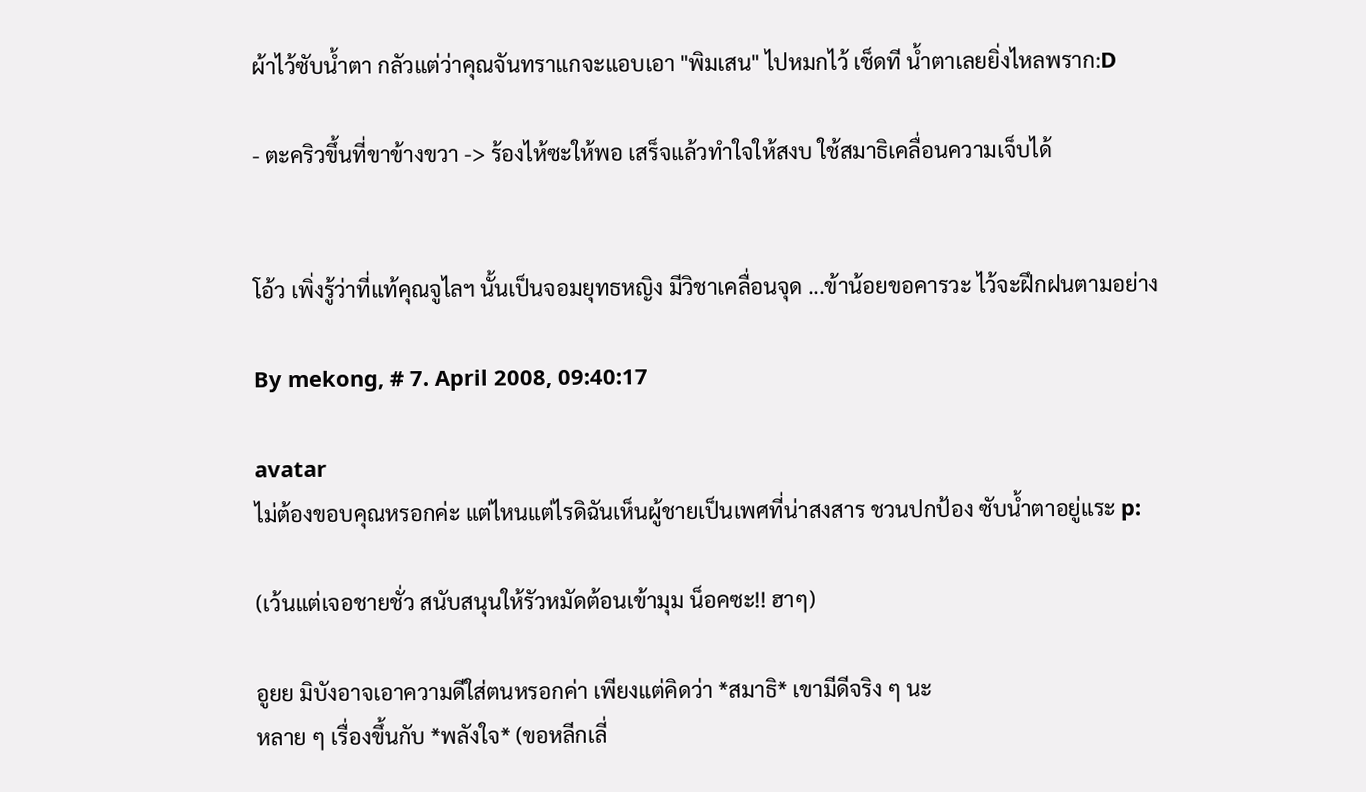ผ้าไว้ซับน้ำตา กลัวแต่ว่าคุณจันทราแกจะแอบเอา "พิมเสน" ไปหมกไว้ เช็ดที น้ำตาเลยยิ่งไหลพราก:D

- ตะคริวขึ้นที่ขาข้างขวา -> ร้องไห้ซะให้พอ เสร็จแล้วทำใจให้สงบ ใช้สมาธิเคลื่อนความเจ็บได้


โอ้ว เพิ่งรู้ว่าที่แท้คุณจูไลฯ นั้นเป็นจอมยุทธหญิง มีวิชาเคลื่อนจุด ...ข้าน้อยขอคารวะ ไว้จะฝึกฝนตามอย่าง

By mekong, # 7. April 2008, 09:40:17

avatar
ไม่ต้องขอบคุณหรอกค่ะ แต่ไหนแต่ไรดิฉันเห็นผู้ชายเป็นเพศที่น่าสงสาร ชวนปกป้อง ซับน้ำตาอยู่แระ p:

(เว้นแต่เจอชายชั่ว สนับสนุนให้รัวหมัดต้อนเข้ามุม น็อคซะ!! ฮาๆ)

อูยย มิบังอาจเอาความดีใส่ตนหรอกค่า เพียงแต่คิดว่า *สมาธิ* เขามีดีจริง ๆ นะ
หลาย ๆ เรื่องขึ้นกับ *พลังใจ* (ขอหลีกเลี่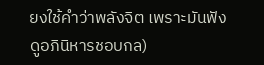ยงใช้คำว่าพลังจิต เพราะมันฟังดูอภินิหารชอบกล)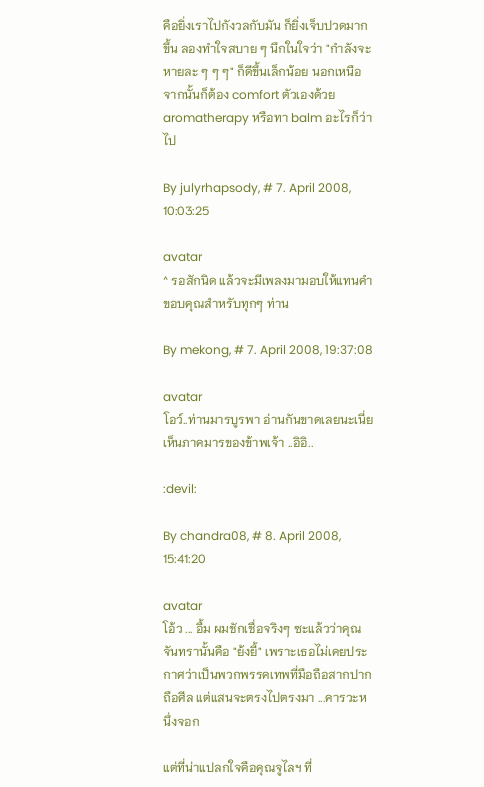คือยิ่งเราไปกังวลกับมัน ก็ยิ่งเจ็บปวดมากขึ้น ลองทำใจสบาย ๆ นึกในใจว่า "กำลังจะหายละ ๆ ๆ ๆ" ก็ดีขึ้นเล็กน้อย นอกเหนือจากนั้นก็ต้อง comfort ตัวเองด้วย aromatherapy หรือทา balm อะไรก็ว่าไป

By julyrhapsody, # 7. April 2008, 10:03:25

avatar
^ รอสักนิด แล้วจะมีเพลงมามอบให้แทนคำขอบคุณสำหรับทุกๆ ท่าน

By mekong, # 7. April 2008, 19:37:08

avatar
โอว์..ท่านมารบูรพา อ่านกันขาดเลยนะเนี่ย เห็นภาคมารของข้าพเจ้า ..อิอิ..

:devil:

By chandra08, # 8. April 2008, 15:41:20

avatar
โอ้ว ... อื้ม ผมชักเชื่อจริงๆ ซะแล้วว่าคุณจันทรานั้นคือ "ย้งยี้" เพราะเธอไม่เคยประกาศว่าเป็นพวกพรรคเทพที่มือถือสากปากถือศีล แต่แสนจะตรงไปตรงมา ...คารวะหนึ่งจอก

แต่ที่น่าแปลกใจคือคุณจูไลฯ ที่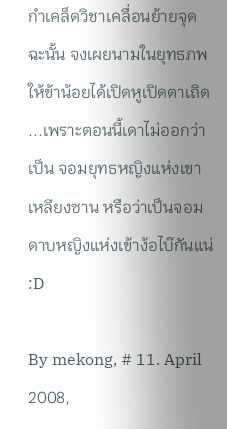กำเคล็ดวิชาเคลื่อนย้ายจุด ฉะนั้น จงเผยนามในยุทธภพให้ข้าน้อยได้เปิดหูเปิดตาเถิด ...เพราะตอนนี้เดาไม่ออกว่าเป็น จอมยุทธหญิงแห่งเขาเหลียงซาน หรือว่าเป็นจอมดาบหญิงแห่งเข้าง้อไบ๊กันแน่ :D

By mekong, # 11. April 2008,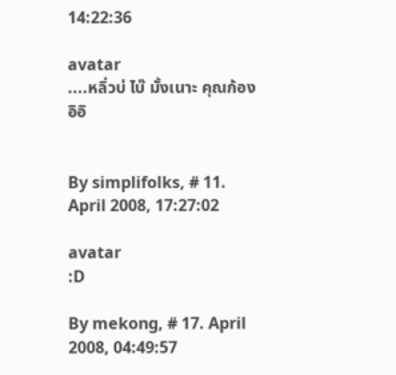14:22:36

avatar
....หลิ่วบ่ ไบ๊ มั้งเนาะ คุณก้อง อิอิ


By simplifolks, # 11. April 2008, 17:27:02

avatar
:D

By mekong, # 17. April 2008, 04:49:57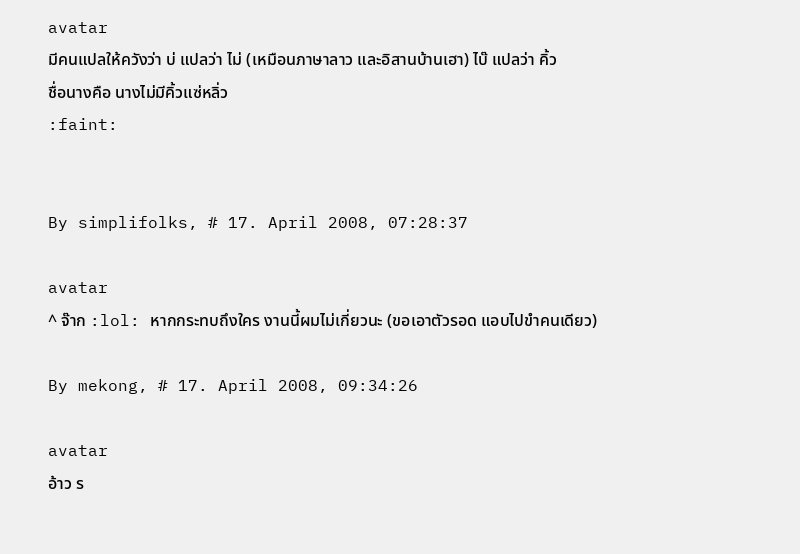avatar
มีคนแปลให้ควังว่า บ่ แปลว่า ไม่ (เหมือนภาษาลาว และอิสานบ้านเฮา) ไบ๊ แปลว่า คิ้ว
ชื่อนางคือ นางไม่มีคิ้วแซ่หลิ่ว
:faint:


By simplifolks, # 17. April 2008, 07:28:37

avatar
^ จ๊าก :lol: หากกระทบถึงใคร งานนี้ผมไม่เกี่ยวนะ (ขอเอาตัวรอด แอบไปขำคนเดียว)

By mekong, # 17. April 2008, 09:34:26

avatar
อ้าว ร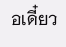อเดี๋ยว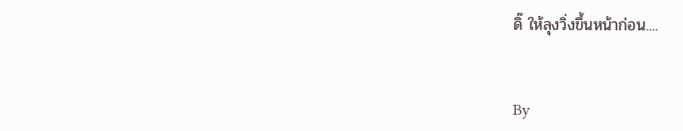ดิ๊ ให้ลุงวิ่งขึ้นหน้าก่อน....


By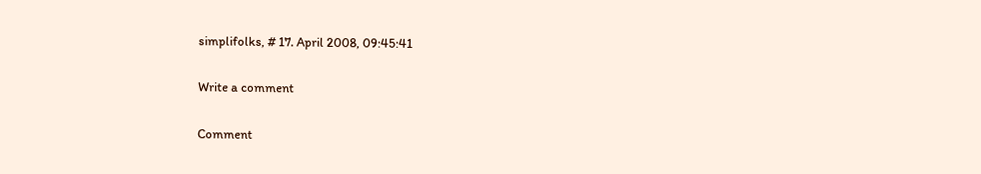simplifolks, # 17. April 2008, 09:45:41

Write a comment

Comment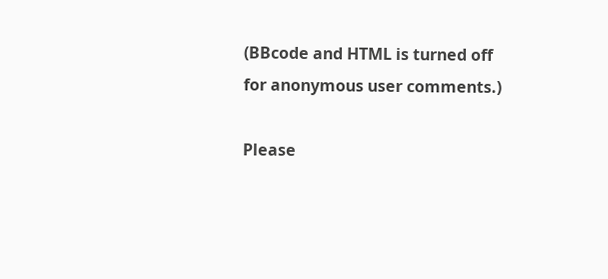(BBcode and HTML is turned off for anonymous user comments.)

Please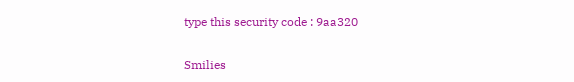type this security code : 9aa320

Smilies